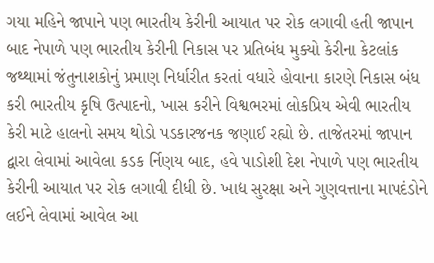ગયા મહિને જાપાને પણ ભારતીય કેરીની આયાત પર રોક લગાવી હતી જાપાન બાદ નેપાળે પણ ભારતીય કેરીની નિકાસ પર પ્રતિબંધ મુક્યો કેરીના કેટલાંક જથ્થામાં જંતુનાશકોનું પ્રમાણ નિર્ધારીત કરતાં વધારે હોવાના કારણે નિકાસ બંધ કરી ભારતીય કૃષિ ઉત્પાદનો, ખાસ કરીને વિશ્વભરમાં લોકપ્રિય એવી ભારતીય કેરી માટે હાલનો સમય થોડો પડકારજનક જણાઈ રહ્યો છે. તાજેતરમાં જાપાન દ્વારા લેવામાં આવેલા કડક ર્નિણય બાદ, હવે પાડોશી દેશ નેપાળે પણ ભારતીય કેરીની આયાત પર રોક લગાવી દીધી છે. ખાદ્ય સુરક્ષા અને ગુણવત્તાના માપદંડોને લઈને લેવામાં આવેલ આ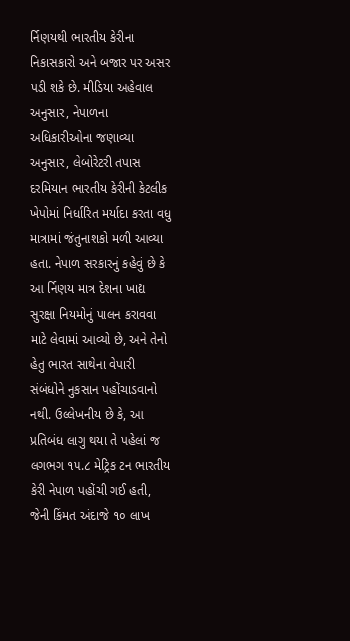ર્નિણયથી ભારતીય કેરીના નિકાસકારો અને બજાર પર અસર પડી શકે છે. મીડિયા અહેવાલ અનુસાર, નેપાળના અધિકારીઓના જણાવ્યા અનુસાર, લેબોરેટરી તપાસ દરમિયાન ભારતીય કેરીની કેટલીક ખેપોમાં નિર્ધારિત મર્યાદા કરતા વધુ માત્રામાં જંતુનાશકો મળી આવ્યા હતા. નેપાળ સરકારનું કહેવું છે કે આ ર્નિણય માત્ર દેશના ખાદ્ય સુરક્ષા નિયમોનું પાલન કરાવવા માટે લેવામાં આવ્યો છે, અને તેનો હેતુ ભારત સાથેના વેપારી સંબંધોને નુકસાન પહોંચાડવાનો નથી. ઉલ્લેખનીય છે કે, આ પ્રતિબંધ લાગુ થયા તે પહેલાં જ લગભગ ૧૫.૮ મેટ્રિક ટન ભારતીય કેરી નેપાળ પહોંચી ગઈ હતી, જેની કિંમત અંદાજે ૧૦ લાખ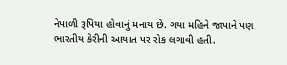નેપાળી રૂપિયા હોવાનું મનાય છે. ગયા મહિને જાપાને પણ ભારતીય કેરીની આયાત પર રોક લગાવી હતી.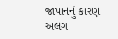જાપાનનું કારણ અલગ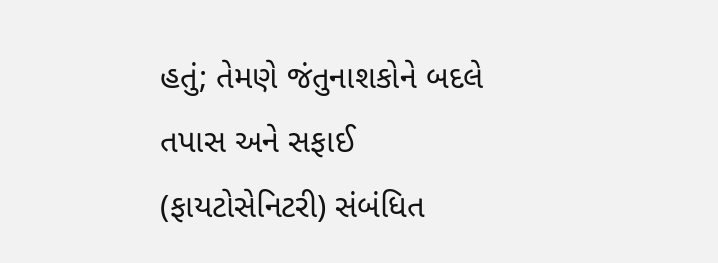હતું; તેમણે જંતુનાશકોને બદલે તપાસ અને સફાઈ (ફાયટોસેનિટરી) સંબંધિત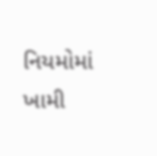નિયમોમાં ખામી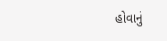હોવાનું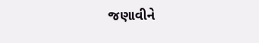જણાવીને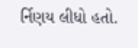ર્નિણય લીધો હતો.